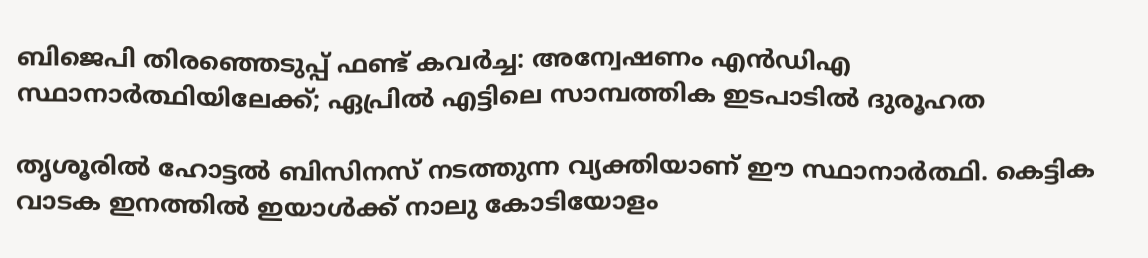ബിജെപി തിരഞ്ഞെടുപ്പ് ഫണ്ട് കവർച്ച: അന്വേഷണം എന്‍ഡിഎ സ്ഥാനാര്‍ത്ഥിയിലേക്ക്; ഏപ്രില്‍ എട്ടിലെ സാമ്പത്തിക ഇടപാടില്‍ ദുരൂഹത

തൃശൂരില്‍ ഹോട്ടല്‍ ബിസിനസ് നടത്തുന്ന വ്യക്തിയാണ് ഈ സ്ഥാനാര്‍ത്ഥി. കെട്ടിക വാടക ഇനത്തില്‍ ഇയാള്‍ക്ക് നാലു കോടിയോളം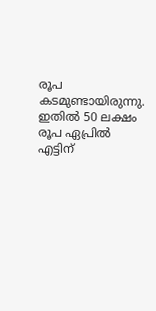രൂപ കടമുണ്ടായിരുന്നു. ഇതില്‍ 50 ലക്ഷം രൂപ ഏപ്രില്‍ എട്ടിന്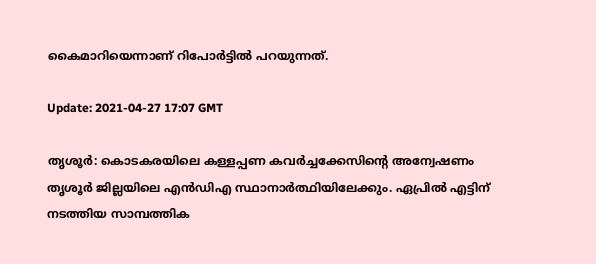കൈമാറിയെന്നാണ് റിപോര്‍ട്ടില്‍ പറയുന്നത്.

Update: 2021-04-27 17:07 GMT

തൃശൂർ: കൊടകരയിലെ കള്ളപ്പണ കവര്‍ച്ചക്കേസിന്റെ അന്വേഷണം തൃശൂര്‍ ജില്ലയിലെ എന്‍ഡിഎ സ്ഥാനാര്‍ത്ഥിയിലേക്കും. ഏപ്രില്‍ എട്ടിന് നടത്തിയ സാമ്പത്തിക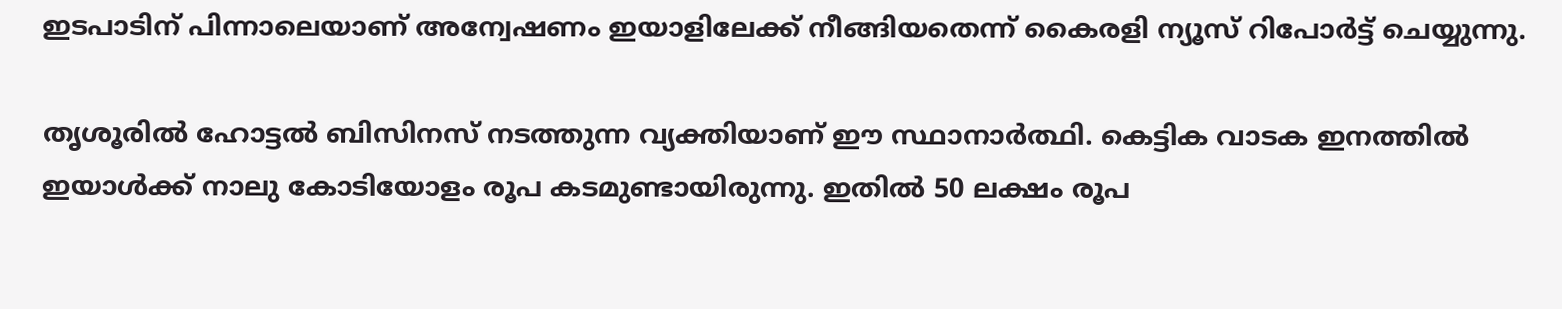ഇടപാടിന് പിന്നാലെയാണ് അന്വേഷണം ഇയാളിലേക്ക് നീങ്ങിയതെന്ന് കൈരളി ന്യൂസ് റിപോര്‍ട്ട് ചെയ്യുന്നു.

തൃശൂരില്‍ ഹോട്ടല്‍ ബിസിനസ് നടത്തുന്ന വ്യക്തിയാണ് ഈ സ്ഥാനാര്‍ത്ഥി. കെട്ടിക വാടക ഇനത്തില്‍ ഇയാള്‍ക്ക് നാലു കോടിയോളം രൂപ കടമുണ്ടായിരുന്നു. ഇതില്‍ 50 ലക്ഷം രൂപ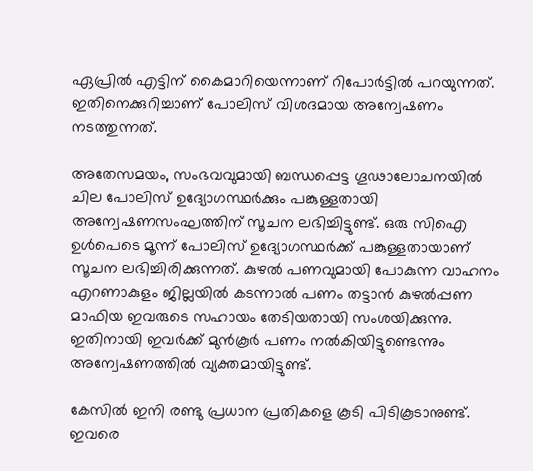ഏപ്രില്‍ എട്ടിന് കൈമാറിയെന്നാണ് റിപോര്‍ട്ടില്‍ പറയുന്നത്. ഇതിനെക്കുറിച്ചാണ് പോലിസ് വിശദമായ അന്വേഷണം നടത്തുന്നത്.

അതേസമയം, സംഭവവുമായി ബന്ധപ്പെട്ട ഗൂഢാലോചനയില്‍ ചില പോലിസ് ഉദ്യോഗസ്ഥര്‍ക്കും പങ്കുള്ളതായി അന്വേഷണസംഘത്തിന് സൂചന ലഭിച്ചിട്ടുണ്ട്. ഒരു സിഐ ഉള്‍പെടെ മൂന്ന് പോലിസ് ഉദ്യോഗസ്ഥര്‍ക്ക് പങ്കുള്ളതായാണ് സൂചന ലഭിച്ചിരിക്കുന്നത്. കുഴല്‍ പണവുമായി പോകുന്ന വാഹനം എറണാകുളം ജില്ലയില്‍ കടന്നാല്‍ പണം തട്ടാന്‍ കുഴല്‍പ്പണ മാഫിയ ഇവരുടെ സഹായം തേടിയതായി സംശയിക്കുന്നു. ഇതിനായി ഇവര്‍ക്ക് മുന്‍കൂര്‍ പണം നല്‍കിയിട്ടുണ്ടെന്നും അന്വേഷണത്തില്‍ വ്യക്തമായിട്ടുണ്ട്.

കേസില്‍ ഇനി രണ്ടു പ്രധാന പ്രതികളെ കൂടി പിടികൂടാനുണ്ട്. ഇവരെ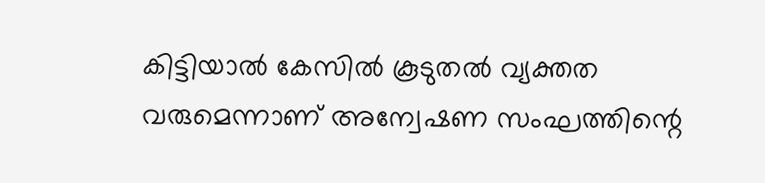കിട്ടിയാല്‍ കേസില്‍ കൂടുതല്‍ വ്യക്തത വരുമെന്നാണ് അന്വേഷണ സംഘത്തിന്റെ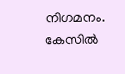നിഗമനം. കേസില്‍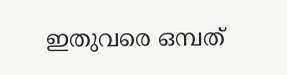ഇതുവരെ ഒമ്പത്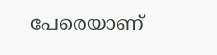പേരെയാണ്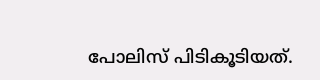പോലിസ് പിടികൂടിയത്.